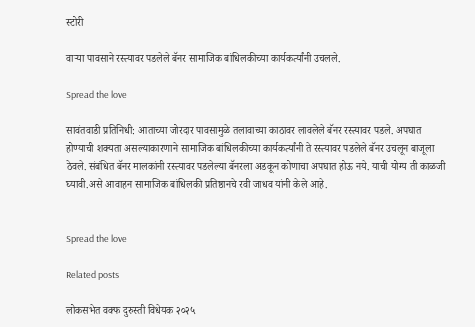स्टोरी

वाऱ्या पावसाने रस्त्यावर पडलेले बॅनर सामाजिक बांधिलकीच्या कार्यकर्त्यांनी उचलले.

Spread the love

सावंतवाडी प्रतिनिधी: आताच्या जोरदार पावसामुळे तलावाच्या काठावर लावलेले बॅनर रस्त्यावर पडले. अपघात होण्याची शक्यता असल्याकारणाने सामाजिक बांधिलकीच्या कार्यकर्त्यांनी ते रस्त्यावर पडलेले बॅनर उचलून बाजूला ठेवले. संबंधित बॅनर मालकांनी रस्त्यावर पडलेल्या बॅनरला अडकून कोणाचा अपघात होऊ नये. याची योग्य ती काळजी घ्यावी.असे आवाहन सामाजिक बांधिलकी प्रतिष्ठानचे रवी जाधव यांनी केले आहे.


Spread the love

Related posts

लोकसभेत वक्फ दुरुस्ती विधेयक २०२५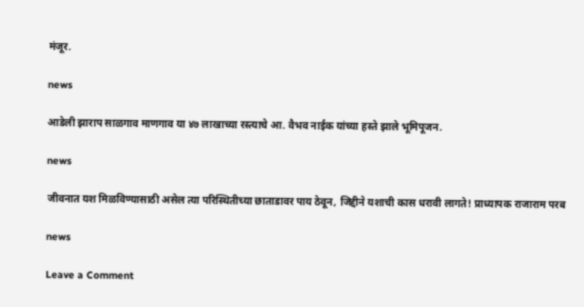मंजूर.

news

आडेली झाराप साळगाव माणगाव या ४७ लाखाच्या रस्त्याचे आ. वैभव नाईक यांच्या हस्ते झाले भूमिपूजन.

news

जीवनात यश मिळविण्यासाठी असेल त्या परिस्थितीच्या छाताडावर पाय ठेवून, जिद्दीने यशाची कास धरावी लागते! प्राध्यापक राजाराम परब

news

Leave a Comment